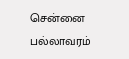சென்னை பல்லாவரம்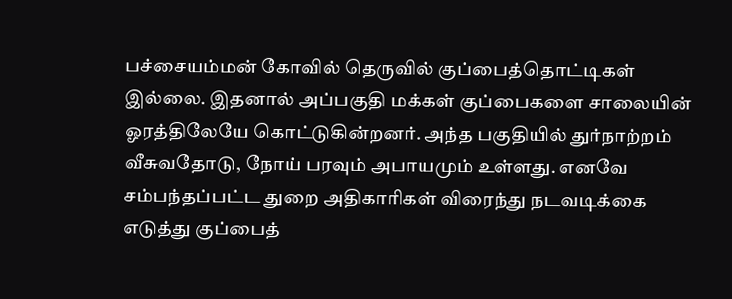பச்சையம்மன் கோவில் தெருவில் குப்பைத்தொட்டிகள் இல்லை. இதனால் அப்பகுதி மக்கள் குப்பைகளை சாலையின் ஓரத்திலேயே கொட்டுகின்றனர். அந்த பகுதியில் துர்நாற்றம் வீசுவதோடு, நோய் பரவும் அபாயமும் உள்ளது. எனவே சம்பந்தப்பட்ட துறை அதிகாரிகள் விரைந்து நடவடிக்கை எடுத்து குப்பைத்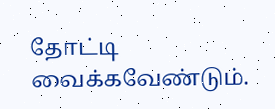தோட்டி வைக்கவேண்டும்.